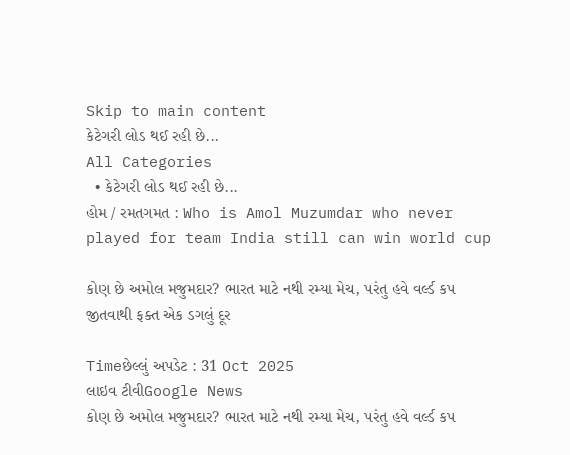Skip to main content
કેટેગરી લોડ થઈ રહી છે...
All Categories
  • કેટેગરી લોડ થઈ રહી છે...
હોમ / રમતગમત : Who is Amol Muzumdar who never played for team India still can win world cup

કોણ છે અમોલ મજુમદાર? ભારત માટે નથી રમ્યા મેચ, પરંતુ હવે વર્લ્ડ કપ જીતવાથી ફક્ત એક ડગલું દૂર

Timeછેલ્લું અપડેટ : 31 Oct 2025
લાઇવ ટીવીGoogle News
કોણ છે અમોલ મજુમદાર? ભારત માટે નથી રમ્યા મેચ, પરંતુ હવે વર્લ્ડ કપ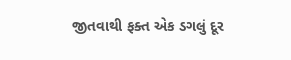જીતવાથી ફક્ત એક ડગલું દૂર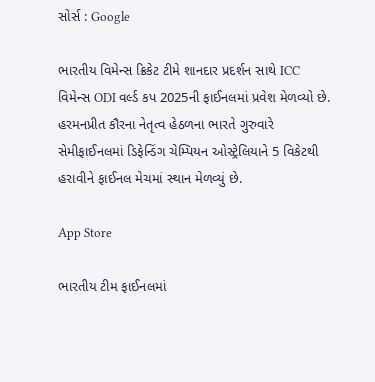સોર્સ : Google

ભારતીય વિમેન્સ ક્રિકેટ ટીમે શાનદાર પ્રદર્શન સાથે ICC વિમેન્સ ODI વર્લ્ડ કપ 2025ની ફાઈનલમાં પ્રવેશ મેળવ્યો છે. હરમનપ્રીત કૌરના નેતૃત્વ હેઠળના ભારતે ગુરુવારે સેમીફાઈનલમાં ડિફેન્ડિંગ ચેમ્પિયન ઓસ્ટ્રેલિયાને 5 વિકેટથી હરાવીને ફાઈનલ મેચમાં સ્થાન મેળવ્યું છે.

App Store

ભારતીય ટીમ ફાઈનલમાં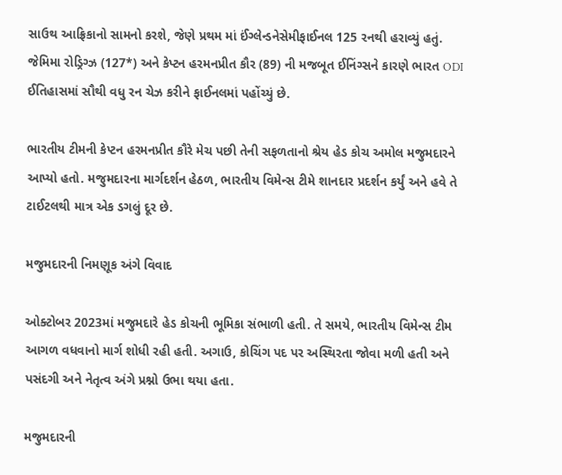સાઉથ આફ્રિકાનો સામનો કરશે, જેણે પ્રથમ માં ઈંગ્લેન્ડનેસેમીફાઈનલ 125 રનથી હરાવ્યું હતું. જેમિમા રોડ્રિગ્ઝ (127*) અને કેપ્ટન હરમનપ્રીત કૌર (89) ની મજબૂત ઈનિંગ્સને કારણે ભારત ODI ઈતિહાસમાં સૌથી વધુ રન ચેઝ કરીને ફાઈનલમાં પહોંચ્યું છે.

ભારતીય ટીમની કેપ્ટન હરમનપ્રીત કૌરે મેચ પછી તેની સફળતાનો શ્રેય હેડ કોચ અમોલ મજુમદારને આપ્યો હતો. મજુમદારના માર્ગદર્શન હેઠળ, ભારતીય વિમેન્સ ટીમે શાનદાર પ્રદર્શન કર્યું અને હવે તે ટાઈટલથી માત્ર એક ડગલું દૂર છે.

મજુમદારની નિમણૂક અંગે વિવાદ

ઓક્ટોબર 2023માં મજુમદારે હેડ કોચની ભૂમિકા સંભાળી હતી. તે સમયે, ભારતીય વિમેન્સ ટીમ આગળ વધવાનો માર્ગ શોધી રહી હતી. અગાઉ, કોચિંગ પદ પર અસ્થિરતા જોવા મળી હતી અને પસંદગી અને નેતૃત્વ અંગે પ્રશ્નો ઉભા થયા હતા.

મજુમદારની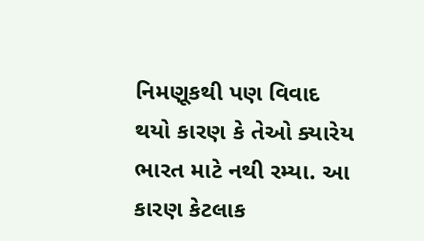નિમણૂકથી પણ વિવાદ થયો કારણ કે તેઓ ક્યારેય ભારત માટે નથી રમ્યા. આ કારણ કેટલાક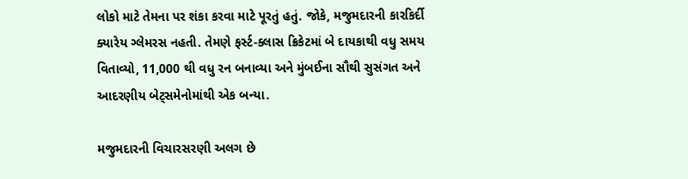લોકો માટે તેમના પર શંકા કરવા માટે પૂરતું હતું. જોકે, મજુમદારની કારકિર્દી ક્યારેય ગ્લેમરસ નહતી. તેમણે ફર્સ્ટ-ક્લાસ ક્રિકેટમાં બે દાયકાથી વધુ સમય વિતાવ્યો, 11,000 થી વધુ રન બનાવ્યા અને મુંબઈના સૌથી સુસંગત અને આદરણીય બેટ્સમેનોમાંથી એક બન્યા.

મજુમદારની વિચારસરણી અલગ છે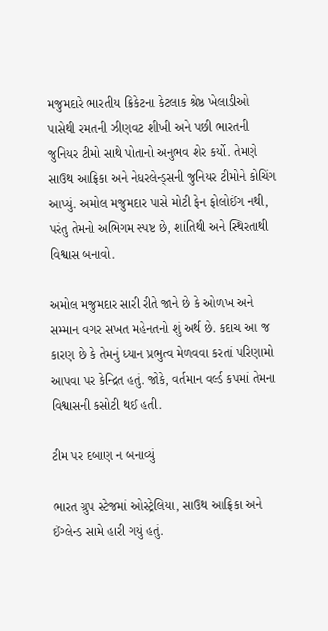મજુમદારે ભારતીય ક્રિકેટના કેટલાક શ્રેષ્ઠ ખેલાડીઓ પાસેથી રમતની ઝીણવટ શીખી અને પછી ભારતની જુનિયર ટીમો સાથે પોતાનો અનુભવ શેર કર્યો. તેમણે સાઉથ આફ્રિકા અને નેધરલેન્ડ્સની જુનિયર ટીમોને કોચિંગ આપ્યું. અમોલ મજુમદાર પાસે મોટી ફેન ફોલોઈંગ નથી, પરંતુ તેમનો અભિગમ સ્પષ્ટ છે, શાંતિથી અને સ્થિરતાથી વિશ્વાસ બનાવો.

અમોલ મજુમદાર સારી રીતે જાને છે કે ઓળખ અને સમ્માન વગર સખત મહેનતનો શું અર્થ છે. કદાચ આ જ કારણ છે કે તેમનું ધ્યાન પ્રભુત્વ મેળવવા કરતાં પરિણામો આપવા પર કેન્દ્રિત હતું. જોકે, વર્તમાન વર્લ્ડ કપમાં તેમના વિશ્વાસની કસોટી થઈ હતી.

ટીમ પર દબાણ ન બનાવ્યું

ભારત ગ્રુપ સ્ટેજમાં ઓસ્ટ્રેલિયા, સાઉથ આફ્રિકા અને ઈંગ્લેન્ડ સામે હારી ગયું હતું.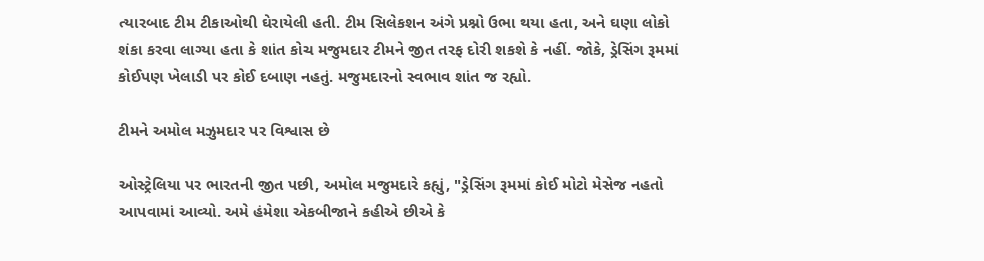ત્યારબાદ ટીમ ટીકાઓથી ઘેરાયેલી હતી. ટીમ સિલેકશન અંગે પ્રશ્નો ઉભા થયા હતા, અને ઘણા લોકો શંકા કરવા લાગ્યા હતા કે શાંત કોચ મજુમદાર ટીમને જીત તરફ દોરી શકશે કે નહીં. જોકે, ડ્રેસિંગ રૂમમાં કોઈપણ ખેલાડી પર કોઈ દબાણ નહતું. મજુમદારનો સ્વભાવ શાંત જ રહ્યો.

ટીમને અમોલ મઝુમદાર પર વિશ્વાસ છે

ઓસ્ટ્રેલિયા પર ભારતની જીત પછી, અમોલ મજુમદારે કહ્યું, "ડ્રેસિંગ રૂમમાં કોઈ મોટો મેસેજ નહતો આપવામાં આવ્યો. અમે હંમેશા એકબીજાને કહીએ છીએ કે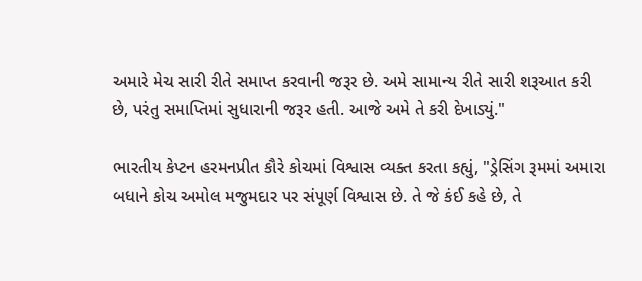અમારે મેચ સારી રીતે સમાપ્ત કરવાની જરૂર છે. અમે સામાન્ય રીતે સારી શરૂઆત કરી છે, પરંતુ સમાપ્તિમાં સુધારાની જરૂર હતી. આજે અમે તે કરી દેખાડ્યું."

ભારતીય કેપ્ટન હરમનપ્રીત કૌરે કોચમાં વિશ્વાસ વ્યક્ત કરતા કહ્યું, "ડ્રેસિંગ રૂમમાં અમારા બધાને કોચ અમોલ મજુમદાર પર સંપૂર્ણ વિશ્વાસ છે. તે જે કંઈ કહે છે, તે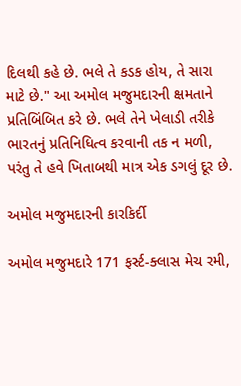દિલથી કહે છે. ભલે તે કડક હોય, તે સારા માટે છે." આ અમોલ મજુમદારની ક્ષમતાને પ્રતિબિંબિત કરે છે. ભલે તેને ખેલાડી તરીકે ભારતનું પ્રતિનિધિત્વ કરવાની તક ન મળી, પરંતુ તે હવે ખિતાબથી માત્ર એક ડગલું દૂર છે.

અમોલ મજુમદારની કારકિર્દી

અમોલ મજુમદારે 171 ફર્સ્ટ-ક્લાસ મેચ રમી,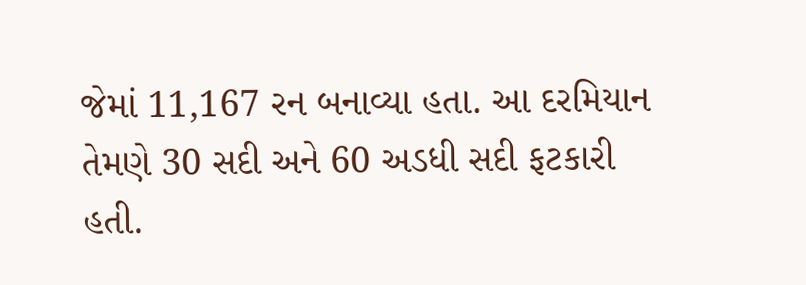જેમાં 11,167 રન બનાવ્યા હતા. આ દરમિયાન તેમણે 30 સદી અને 60 અડધી સદી ફટકારી હતી.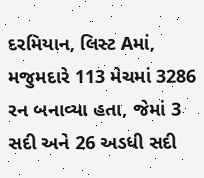દરમિયાન, લિસ્ટ Aમાં, મજુમદારે 113 મેચમાં 3286 રન બનાવ્યા હતા, જેમાં 3 સદી અને 26 અડધી સદી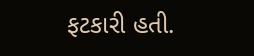ફટકારી હતી.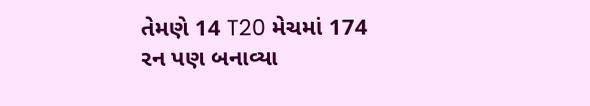તેમણે 14 T20 મેચમાં 174 રન પણ બનાવ્યા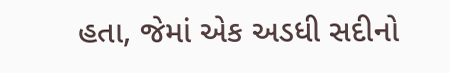હતા, જેમાં એક અડધી સદીનો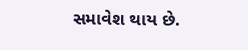સમાવેશ થાય છે.